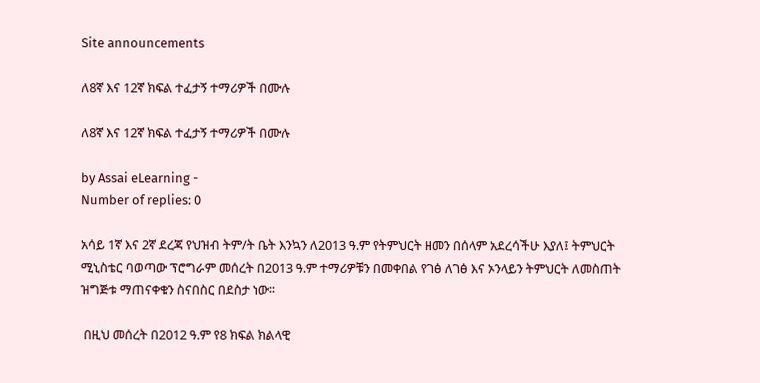Site announcements

ለ8ኛ እና 12ኛ ክፍል ተፈታኝ ተማሪዎች በሙሉ

ለ8ኛ እና 12ኛ ክፍል ተፈታኝ ተማሪዎች በሙሉ

by Assai eLearning -
Number of replies: 0

አሳይ 1ኛ እና 2ኛ ደረጃ የህዝብ ትም/ት ቤት እንኳን ለ2013 ዓ.ም የትምህርት ዘመን በሰላም አደረሳችሁ እያለ፤ ትምህርት ሚኒስቴር ባወጣው ፕሮግራም መሰረት በ2013 ዓ.ም ተማሪዎቹን በመቀበል የገፅ ለገፅ እና ኦንላይን ትምህርት ለመስጠት ዝግጅቱ ማጠናቀቁን ስናበስር በደስታ ነው፡፡

 በዚህ መሰረት በ2012 ዓ.ም የ8 ክፍል ክልላዊ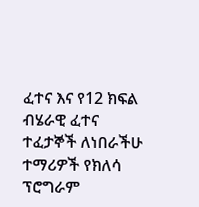ፈተና እና የ12 ክፍል ብሄራዊ ፈተና ተፈታኞች ለነበራችሁ ተማሪዎች የክለሳ ፕሮግራም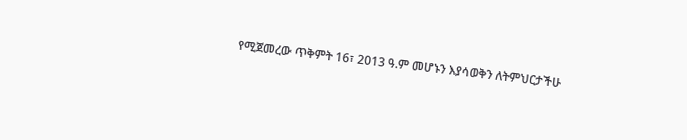የሚጀመረው ጥቅምት 16፣ 2013 ዓ.ም መሆኑን እያሳወቅን ለትምህርታችሁ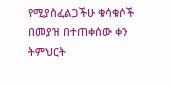የሚያስፈልጋችሁ ቁሳቁሶች በመያዝ በተጠቀሰው ቀን ትምህርት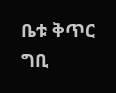ቤቱ ቅጥር ግቢ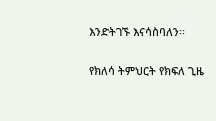እንድትገኙ እናሳስባለን፡፡

የክለሳ ትምህርት የክፍለ ጊዜ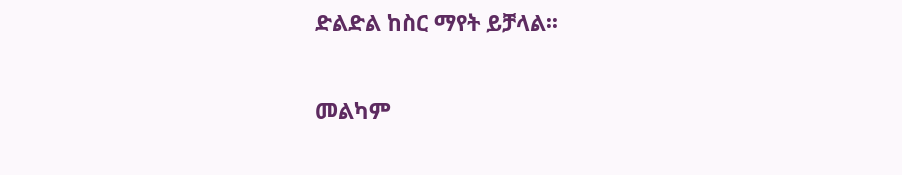ድልድል ከስር ማየት ይቻላል፡፡

መልካም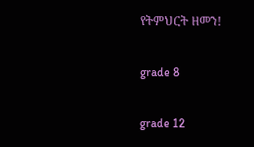የትምህርት ዘመን!

grade 8

grade 12